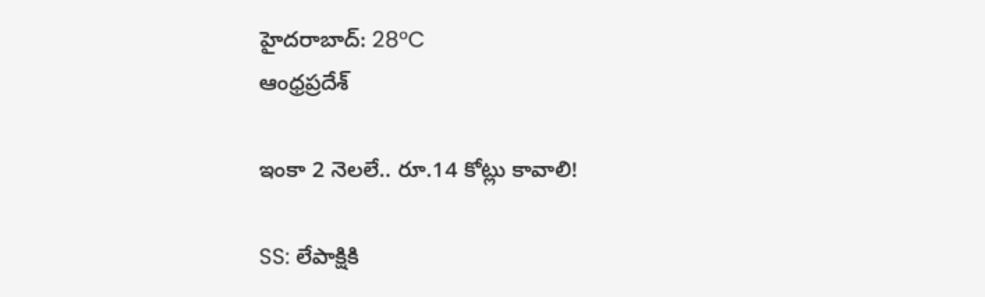హైదరాబాద్: 28°C
ఆంధ్రప్రదేశ్

ఇంకా 2 నెలలే.. రూ.14 కోట్లు కావాలి!

SS: లేపాక్షికి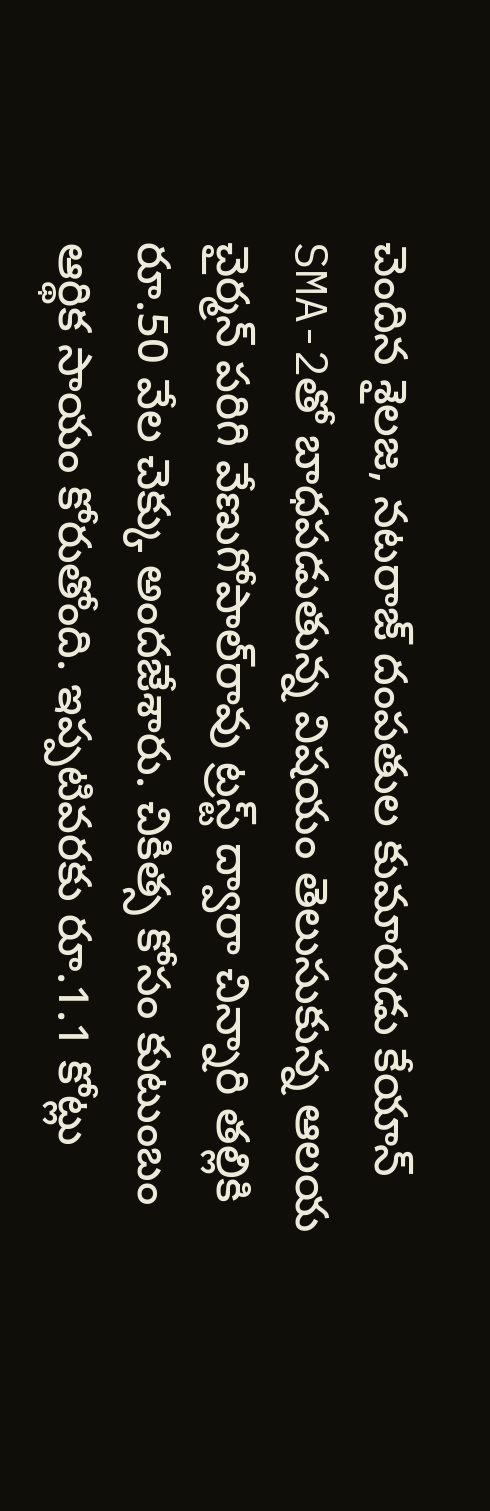చెందిన శైలజ, నటరాజ్ దంపతుల కుమారుడు కేయాన్‌ SMA-2తో బాధపడుతున్న విషయం తెలుసుకున్న ఆలయ చైర్మన్ పరిగి వేణుగోపాల్‌రావు ట్రస్ట్‌ ద్వారా చిన్నారి తల్లికి రూ.50 వేల చెక్కు అందజేశారు. చికిత్స కోసం కుటుంబం ఆర్థిక సాయం కోరుతోంది. ఇప్పటివరకు రూ.1.1 కోట్లు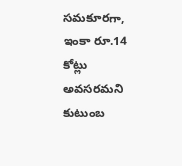సమకూరగా, ఇంకా రూ.14 కోట్లు అవసరమని కుటుంబ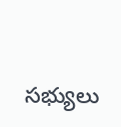సభ్యులు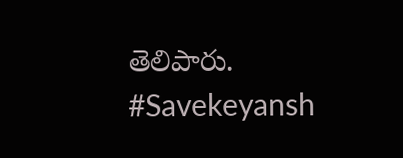తెలిపారు. #Savekeyansh